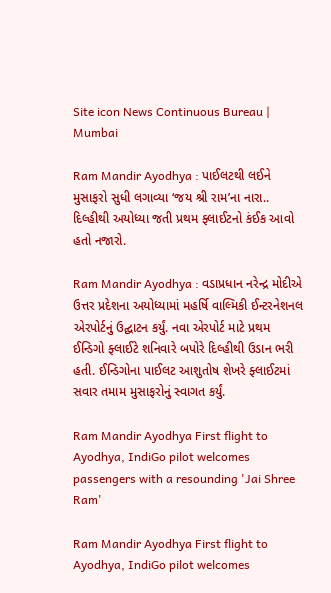Site icon News Continuous Bureau | Mumbai

Ram Mandir Ayodhya : પાઈલટથી લઈને મુસાફરો સુધી લગાવ્યા ‘જય શ્રી રામ’ના નારા.. દિલ્હીથી અયોધ્યા જતી પ્રથમ ફ્લાઈટનો કંઈક આવો હતો નજારો.

Ram Mandir Ayodhya : વડાપ્રધાન નરેન્દ્ર મોદીએ ઉત્તર પ્રદેશના અયોધ્યામાં મહર્ષિ વાલ્મિકી ઈન્ટરનેશનલ એરપોર્ટનું ઉદ્ઘાટન કર્યું. નવા એરપોર્ટ માટે પ્રથમ ઈન્ડિગો ફ્લાઈટે શનિવારે બપોરે દિલ્હીથી ઉડાન ભરી હતી. ઈન્ડિગોના પાઈલટ આશુતોષ શેખરે ફ્લાઈટમાં સવાર તમામ મુસાફરોનું સ્વાગત કર્યું.

Ram Mandir Ayodhya First flight to Ayodhya, IndiGo pilot welcomes passengers with a resounding 'Jai Shree Ram'

Ram Mandir Ayodhya First flight to Ayodhya, IndiGo pilot welcomes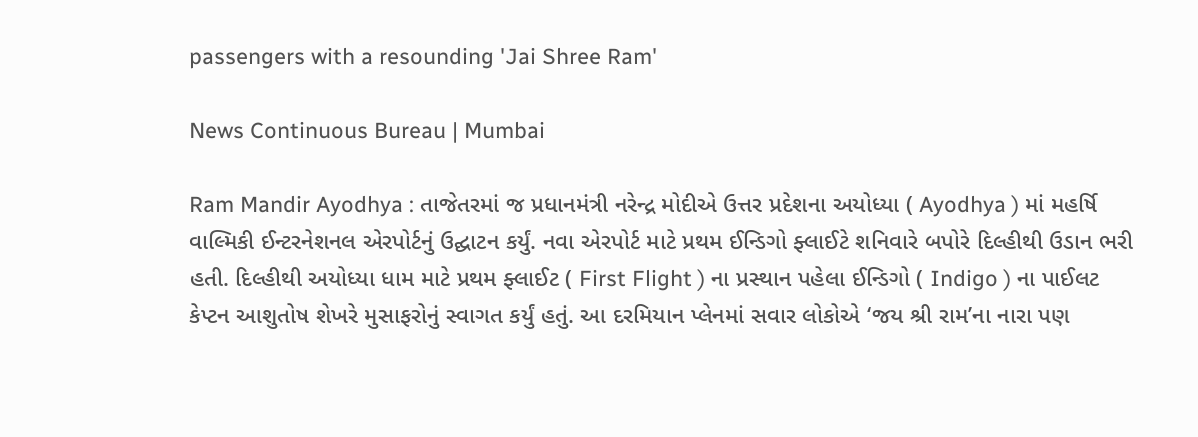passengers with a resounding 'Jai Shree Ram'

News Continuous Bureau | Mumbai

Ram Mandir Ayodhya : તાજેતરમાં જ પ્રધાનમંત્રી નરેન્દ્ર મોદીએ ઉત્તર પ્રદેશના અયોધ્યા ( Ayodhya ) માં મહર્ષિ વાલ્મિકી ઈન્ટરનેશનલ એરપોર્ટનું ઉદ્ઘાટન કર્યું. નવા એરપોર્ટ માટે પ્રથમ ઈન્ડિગો ફ્લાઈટે શનિવારે બપોરે દિલ્હીથી ઉડાન ભરી હતી. દિલ્હીથી અયોધ્યા ધામ માટે પ્રથમ ફ્લાઈટ ( First Flight ) ના પ્રસ્થાન પહેલા ઈન્ડિગો ( Indigo ) ના પાઈલટ કેપ્ટન આશુતોષ શેખરે મુસાફરોનું સ્વાગત કર્યું હતું. આ દરમિયાન પ્લેનમાં સવાર લોકોએ ‘જય શ્રી રામ’ના નારા પણ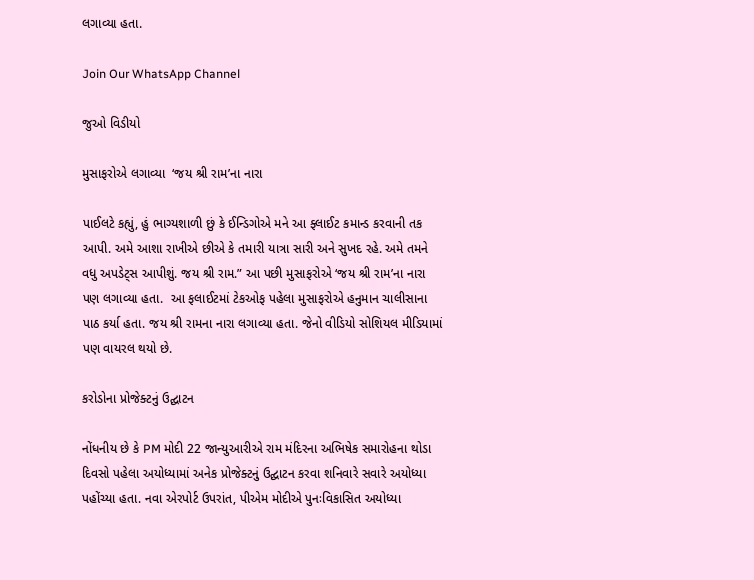લગાવ્યા હતા.

Join Our WhatsApp Channel

જુઓ વિડીયો

મુસાફરોએ લગાવ્યા  ‘જય શ્રી રામ’ના નારા

પાઈલટે કહ્યું, હું ભાગ્યશાળી છું કે ઈન્ડિગોએ મને આ ફ્લાઈટ કમાન્ડ કરવાની તક આપી. અમે આશા રાખીએ છીએ કે તમારી યાત્રા સારી અને સુખદ રહે. અમે તમને વધુ અપડેટ્સ આપીશું. જય શ્રી રામ.” આ પછી મુસાફરોએ ‘જય શ્રી રામ’ના નારા પણ લગાવ્યા હતા.  આ ફલાઈટમાં ટેકઓફ પહેલા મુસાફરોએ હનુમાન ચાલીસાના પાઠ કર્યા હતા. જય શ્રી રામના નારા લગાવ્યા હતા. જેનો વીડિયો સોશિયલ મીડિયામાં પણ વાયરલ થયો છે.

કરોડોના પ્રોજેક્ટનું ઉદ્ઘાટન

નોંધનીય છે કે PM મોદી 22 જાન્યુઆરીએ રામ મંદિરના અભિષેક સમારોહના થોડા દિવસો પહેલા અયોધ્યામાં અનેક પ્રોજેક્ટનું ઉદ્ઘાટન કરવા શનિવારે સવારે અયોધ્યા પહોંચ્યા હતા. નવા એરપોર્ટ ઉપરાંત, પીએમ મોદીએ પુનઃવિકાસિત અયોધ્યા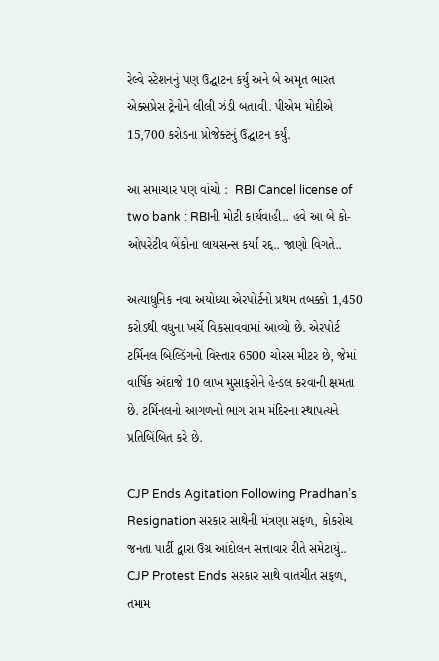રેલ્વે સ્ટેશનનું પણ ઉદ્ઘાટન કર્યું અને બે અમૃત ભારત એક્સપ્રેસ ટ્રેનોને લીલી ઝંડી બતાવી. પીએમ મોદીએ 15,700 કરોડના પ્રોજેક્ટનું ઉદ્ઘાટન કર્યું.

આ સમાચાર પણ વાંચો :  RBI Cancel license of two bank : RBIની મોટી કાર્યવાહી.. હવે આ બે કો- ઓપરેટીવ બેંકોના લાયસન્સ કર્યા રદ્દ.. જાણો વિગતે..

અત્યાધુનિક નવા અયોધ્યા એરપોર્ટનો પ્રથમ તબક્કો 1,450 કરોડથી વધુના ખર્ચે વિકસાવવામાં આવ્યો છે. એરપોર્ટ ટર્મિનલ બિલ્ડિંગનો વિસ્તાર 6500 ચોરસ મીટર છે, જેમાં વાર્ષિક અંદાજે 10 લાખ મુસાફરોને હેન્ડલ કરવાની ક્ષમતા છે. ટર્મિનલનો આગળનો ભાગ રામ મંદિરના સ્થાપત્યને પ્રતિબિંબિત કરે છે.

CJP Ends Agitation Following Pradhan’s Resignation સરકાર સાથેની મંત્રણા સફળ, કોકરોચ જનતા પાર્ટી દ્વારા ઉગ્ર આંદોલન સત્તાવાર રીતે સમેટાયું..
CJP Protest Ends સરકાર સાથે વાતચીત સફળ, તમામ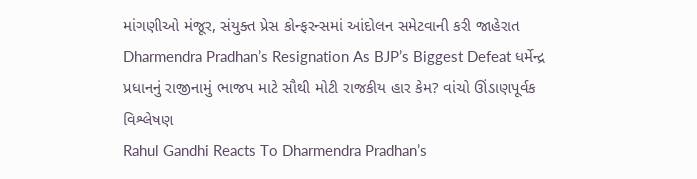માંગણીઓ મંજૂર, સંયુક્ત પ્રેસ કોન્ફરન્સમાં આંદોલન સમેટવાની કરી જાહેરાત
Dharmendra Pradhan’s Resignation As BJP’s Biggest Defeat ધર્મેન્દ્ર પ્રધાનનું રાજીનામું ભાજપ માટે સૌથી મોટી રાજકીય હાર કેમ? વાંચો ઊંડાણપૂર્વક વિશ્લેષણ
Rahul Gandhi Reacts To Dharmendra Pradhan’s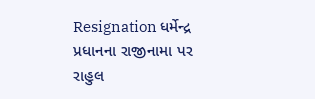Resignation ધર્મેન્દ્ર પ્રધાનના રાજીનામા પર રાહુલ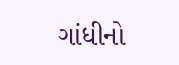ગાંધીનો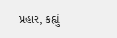પ્રહાર, કહ્યું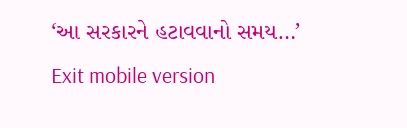‘આ સરકારને હટાવવાનો સમય…’
Exit mobile version